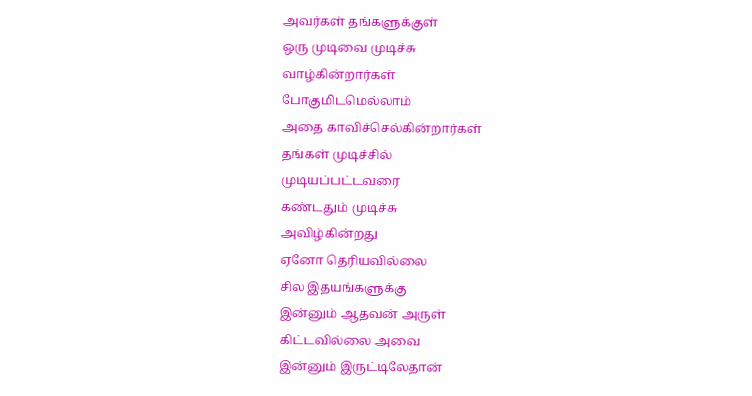அவர்கள் தங்களுக்குள்
ஒரு முடிவை முடிச்சு
வாழ்கின்றார்கள்
போகுமிடமெல்லாம்
அதை காவிச்செல்கின்றார்கள்
தங்கள் முடிச்சில்
முடியப்பட்டவரை
கண்டதும் முடிச்சு
அவிழ்கின்றது
ஏனோ தெரியவில்லை
சில இதயங்களுக்கு
இன்னும் ஆதவன் அருள்
கிட்டவில்லை அவை
இன்னும் இருட்டிலேதான்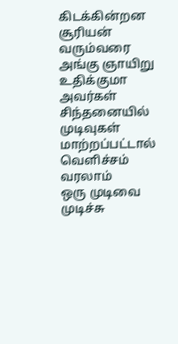கிடக்கின்றன
சூரியன் வரும்வரை
அங்கு ஞாயிறு உதிக்குமா
அவர்கள் சிந்தனையில்
முடிவுகள் மாற்றப்பட்டால்
வெளிச்சம் வரலாம்
ஒரு முடிவை முடிச்சு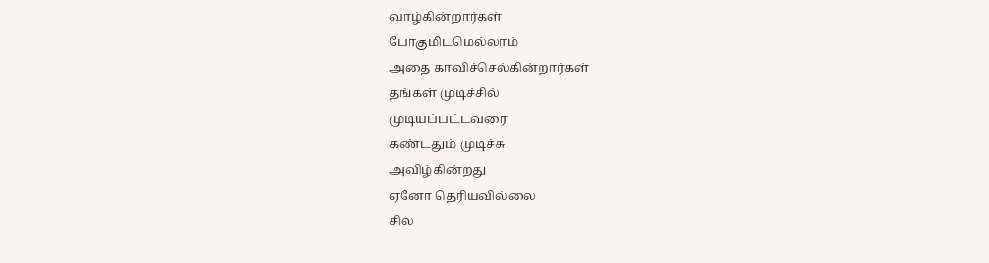வாழ்கின்றார்கள்
போகுமிடமெல்லாம்
அதை காவிச்செல்கின்றார்கள்
தங்கள் முடிச்சில்
முடியப்பட்டவரை
கண்டதும் முடிச்சு
அவிழ்கின்றது
ஏனோ தெரியவில்லை
சில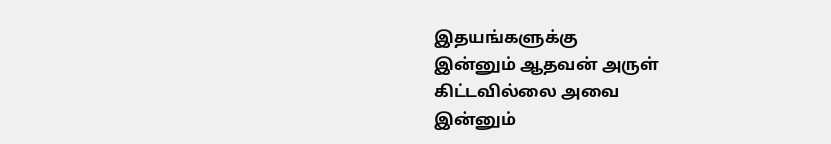இதயங்களுக்கு
இன்னும் ஆதவன் அருள்
கிட்டவில்லை அவை
இன்னும்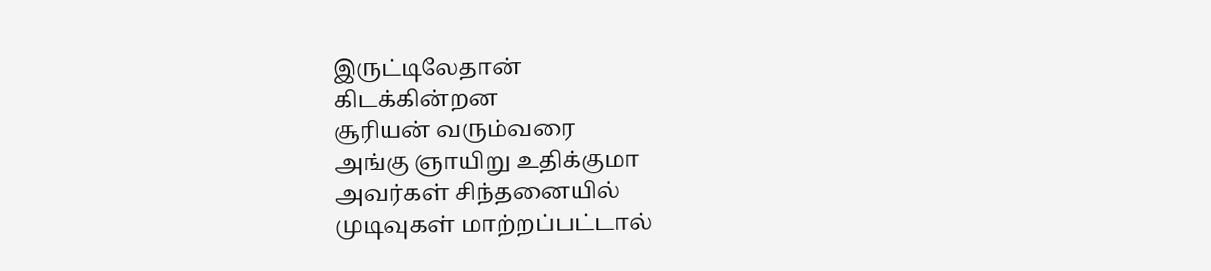இருட்டிலேதான்
கிடக்கின்றன
சூரியன் வரும்வரை
அங்கு ஞாயிறு உதிக்குமா
அவர்கள் சிந்தனையில்
முடிவுகள் மாற்றப்பட்டால்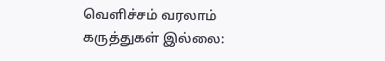வெளிச்சம் வரலாம்
கருத்துகள் இல்லை: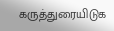கருத்துரையிடுக